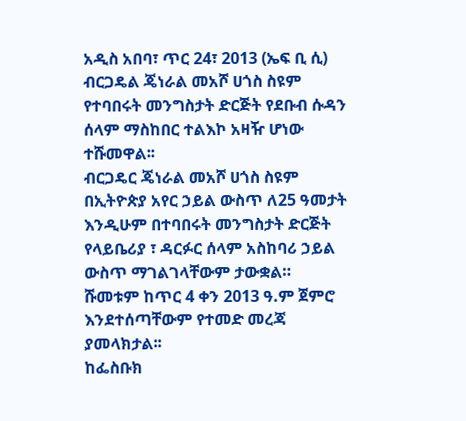አዲስ አበባ፣ ጥር 24፣ 2013 (ኤፍ ቢ ሲ) ብርጋዴል ጄነራል መአሾ ሀጎስ ስዩም የተባበሩት መንግስታት ድርጅት የደቡብ ሱዳን ሰላም ማስከበር ተልእኮ አዛዥ ሆነው ተሹመዋል፡፡
ብርጋዴር ጄነራል መአሾ ሀጎስ ስዩም በኢትዮጵያ አየር ኃይል ውስጥ ለ25 ዓመታት እንዲሁም በተባበሩት መንግስታት ድርጅት የላይቤሪያ ፣ ዳርፉር ሰላም አስከባሪ ኃይል ውስጥ ማገልገላቸውም ታውቋል።
ሹመቱም ከጥር 4 ቀን 2013 ዓ.ም ጀምሮ እንደተሰጣቸውም የተመድ መረጃ ያመላክታል፡፡
ከፌስቡክ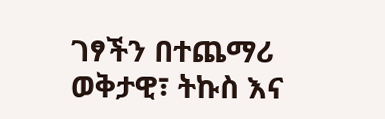ገፃችን በተጨማሪ ወቅታዊ፣ ትኩስ እና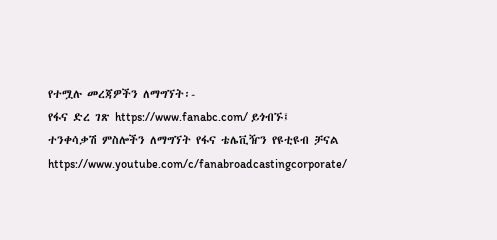የተሟሉ መረጃዎችን ለማግኘት፡-
የፋና ድረ ገጽ https://www.fanabc.com/ ይጎብኙ፤
ተንቀሳቃሽ ምስሎችን ለማግኘት የፋና ቴሌቪዥን የዩቲዩብ ቻናል https://www.youtube.com/c/fanabroadcastingcorporate/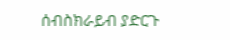ሰብስክራይብ ያድርጉ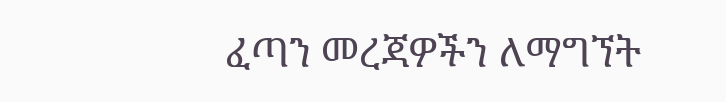ፈጣን መረጃዎችን ለማግኘት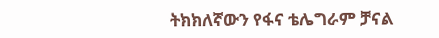ትክክለኛውን የፋና ቴሌግራም ቻናል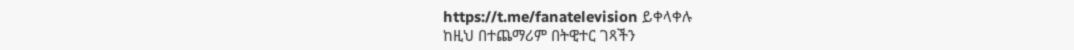https://t.me/fanatelevision ይቀላቀሉ
ከዚህ በተጨማሪም በትዊተር ገጻችን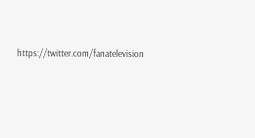https://twitter.com/fanatelevision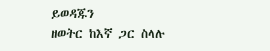ይወዳጁን
ዘወትር ከእኛ ጋር ስላሉ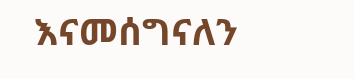እናመሰግናለን